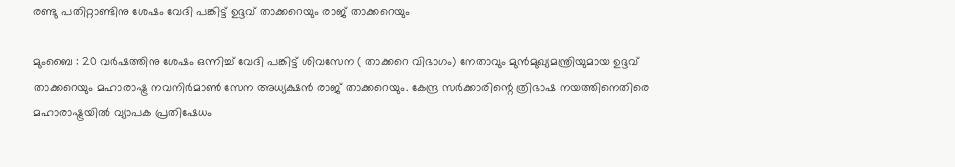രണ്ടു പതിറ്റാണ്ടിനു ശേഷം വേദി പങ്കിട്ട് ഉദ്ദവ് താക്കറെയും രാജ് താക്കറെയും

മുംബൈ : 20 വർഷത്തിനു ശേഷം ഒന്നിച്ച് വേദി പങ്കിട്ട് ശിവസേന ( താക്കറെ വിഭാഗം) നേതാവും മുൻമുഖ്യമന്ത്രിയുമായ ഉദ്ദവ് താക്കറെയും മഹാരാഷ്ട്ര നവനിർമാൺ സേന അധ്യക്ഷൻ രാജ് താക്കറെയും. കേന്ദ്ര സർക്കാരിന്റെ ത്രിഭാഷ നയത്തിനെതിരെ മഹാരാഷ്ട്രയിൽ വ്യാപക പ്രതിഷേധം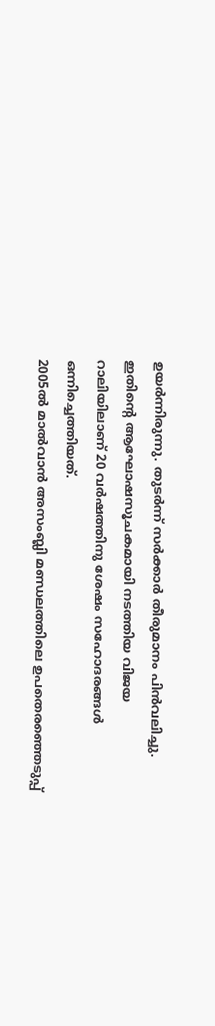ഉയർന്നിരുന്നു. തുടർന്ന് സർക്കാർ തീരുമാനം പിൻവലിച്ചു. ഇതിന്റെ ആഘോഷസൂചകമായി നടത്തിയ വിജയ റാലിയിലാണ് 20 വർഷത്തിനു ശേഷം സഹോദരങ്ങൾ ഒന്നിച്ചെത്തിയത്.
2005ൽ മാൽവാൻ അസംബ്ലി മണ്ഡലത്തിലെ ഉപതെരഞ്ഞെടുപ്പ്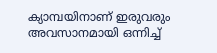ക്യാമ്പയിനാണ് ഇരുവരും അവസാനമായി ഒന്നിച്ച്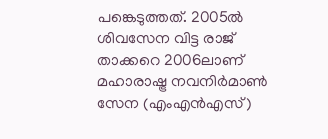പങ്കെടുത്തത്. 2005ൽ ശിവസേന വിട്ട രാജ് താക്കറെ 2006ലാണ് മഹാരാഷ്ട്ര നവനിർമാൺ സേന (എംഎൻഎസ്)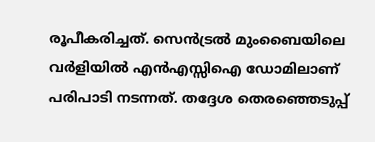രൂപീകരിച്ചത്. സെൻട്രൽ മുംബൈയിലെ വർളിയിൽ എൻഎസ്സിഐ ഡോമിലാണ് പരിപാടി നടന്നത്. തദ്ദേശ തെരഞ്ഞെടുപ്പ്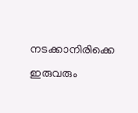നടക്കാനിരിക്കെ ഇരുവരും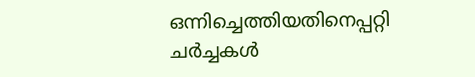ഒന്നിച്ചെത്തിയതിനെപ്പറ്റി ചർച്ചകൾ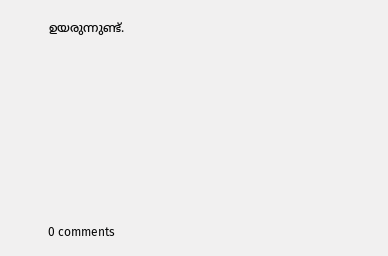ഉയരുന്നുണ്ട്.










0 comments